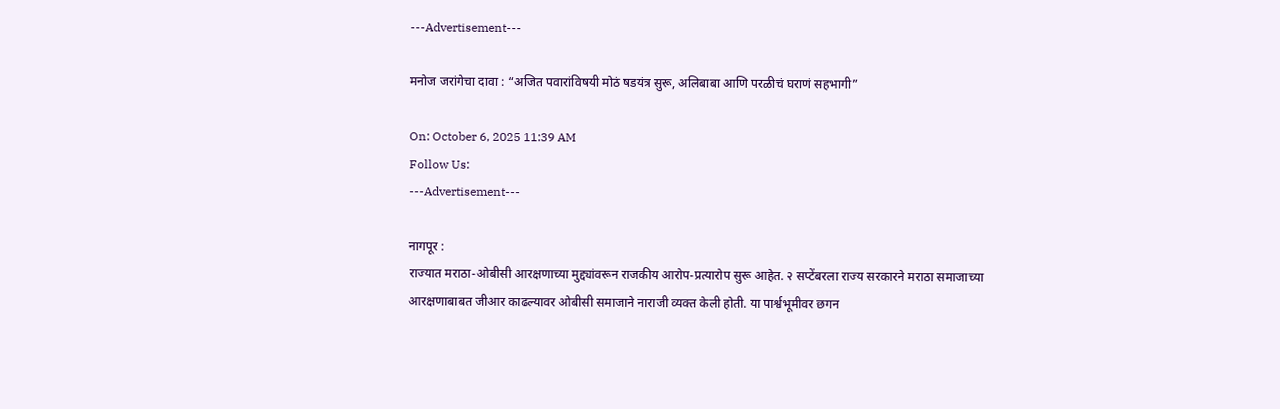---Advertisement---

मनोज जरांगेचा दावा : “अजित पवारांविषयी मोठं षडयंत्र सुरू, अलिबाबा आणि परळीचं घराणं सहभागी”

On: October 6, 2025 11:39 AM
Follow Us:
---Advertisement---

नागपूर :
राज्यात मराठा-ओबीसी आरक्षणाच्या मुद्द्यांवरून राजकीय आरोप-प्रत्यारोप सुरू आहेत. २ सप्टेंबरला राज्य सरकारने मराठा समाजाच्या आरक्षणाबाबत जीआर काढल्यावर ओबीसी समाजाने नाराजी व्यक्त केली होती. या पार्श्वभूमीवर छगन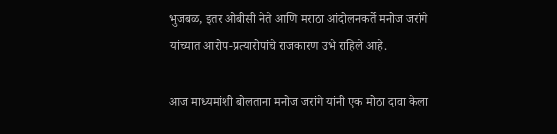भुजबळ, इतर ओबीसी नेते आणि मराठा आंदोलनकर्ते मनोज जरांगे यांच्यात आरोप-प्रत्यारोपांचे राजकारण उभे राहिले आहे.

आज माध्यमांशी बोलताना मनोज जरांगे यांनी एक मोठा दावा केला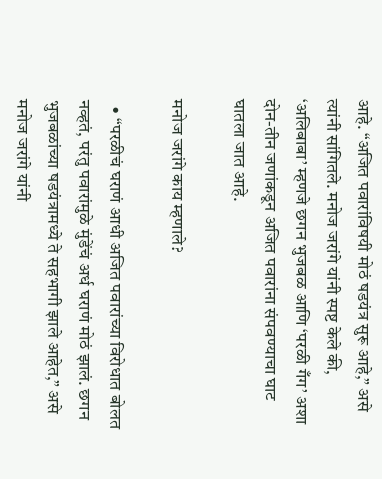आहे. “अजित पवारांविषयी मोठं षडयंत्र सुरू आहे,” असे त्यांनी सांगितले. मनोज जरांगे यांनी स्पष्ट केले की, ‘अलिबाबा’ म्हणजे छगन भुजबळ आणि ‘परळी गँग’ अशा दोन-तीन जणांकडून अजित पवारांना संपवण्याचा घाट घातला जात आहे.

मनोज जरांगे काय म्हणाले?

  • “परळीचं घराणं आधी अजित पवारांच्या विरोधात बोलत नव्हतं, परंतु पवारांमुळे मुंडेंचं अर्ध घराणं मोठं झालं. छगन भुजबळांच्या षडयंत्रामध्ये ते सहभागी झाले आहेत,” असे मनोज जरांगे यांनी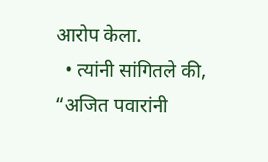आरोप केला.
  • त्यांनी सांगितले की, “अजित पवारांनी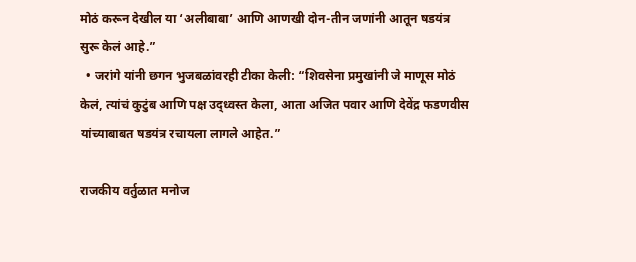मोठं करून देखील या ‘अलीबाबा’ आणि आणखी दोन-तीन जणांनी आतून षडयंत्र सुरू केलं आहे.”
  • जरांगे यांनी छगन भुजबळांवरही टीका केली: “शिवसेना प्रमुखांनी जे माणूस मोठं केलं, त्यांचं कुटुंब आणि पक्ष उद्ध्वस्त केला, आता अजित पवार आणि देवेंद्र फडणवीस यांच्याबाबत षडयंत्र रचायला लागले आहेत.”

राजकीय वर्तुळात मनोज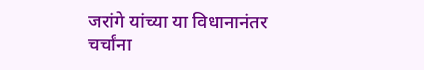जरांगे यांच्या या विधानानंतर चर्चांना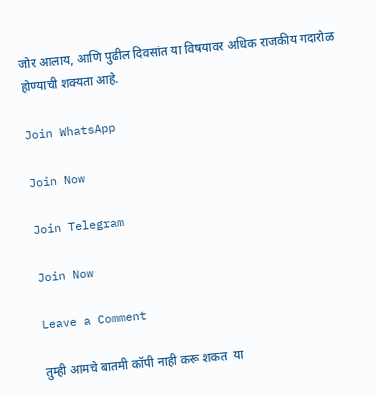जोर आलाय, आणि पुढील दिवसांत या विषयावर अधिक राजकीय गदारोळ होण्याची शक्यता आहे.

Join WhatsApp

Join Now

Join Telegram

Join Now

Leave a Comment

तुम्ही आमचे बातमी कॉपी नाही करू शकत  या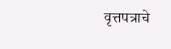वृत्तपत्राचे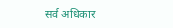सर्व अधिकार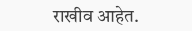राखीव आहेत.